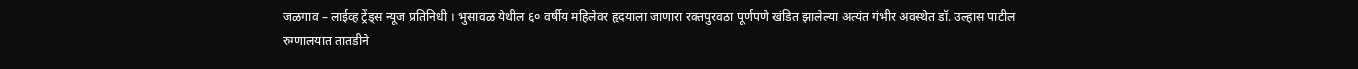जळगाव – लाईव्ह ट्रेंड्स न्यूज प्रतिनिधी । भुसावळ येथील ६० वर्षीय महिलेवर हृदयाला जाणारा रक्तपुरवठा पूर्णपणे खंडित झालेल्या अत्यंत गंभीर अवस्थेत डॉ. उल्हास पाटील रुग्णालयात तातडीने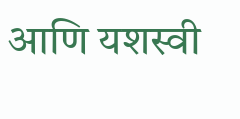आणि यशस्वी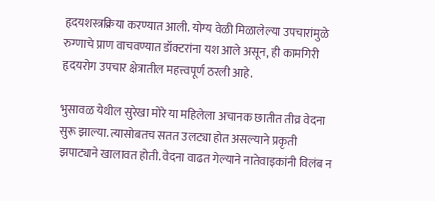हृदयशस्त्रक्रिया करण्यात आली. योग्य वेळी मिळालेल्या उपचारांमुळे रुग्णाचे प्राण वाचवण्यात डॉक्टरांना यश आले असून, ही कामगिरी हृदयरोग उपचार क्षेत्रातील महत्त्वपूर्ण ठरली आहे.

भुसावळ येथील सुरेखा मोरे या महिलेला अचानक छातीत तीव्र वेदना सुरू झाल्या. त्यासोबतच सतत उलट्या होत असल्याने प्रकृती झपाट्याने खालावत होती. वेदना वाढत गेल्याने नातेवाइकांनी विलंब न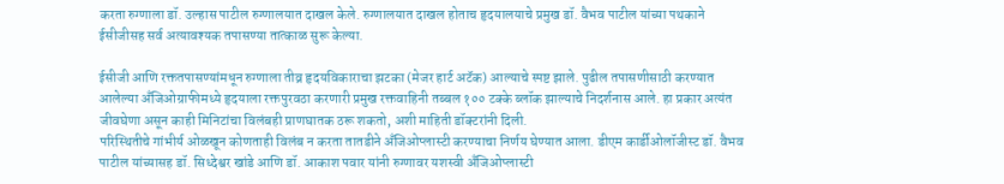करता रुग्णाला डॉ. उल्हास पाटील रुग्णालयात दाखल केले. रुग्णालयात दाखल होताच हृदयालयाचे प्रमुख डॉ. वैभव पाटील यांच्या पथकाने ईसीजीसह सर्व अत्यावश्यक तपासण्या तात्काळ सुरू केल्या.

ईसीजी आणि रक्ततपासण्यांमधून रुग्णाला तीव्र हृदयविकाराचा झटका (मेजर हार्ट अटॅक) आल्याचे स्पष्ट झाले. पुढील तपासणीसाठी करण्यात आलेल्या अँजिओग्राफीमध्ये हृदयाला रक्तपुरवठा करणारी प्रमुख रक्तवाहिनी तब्बल १०० टक्के ब्लॉक झाल्याचे निदर्शनास आले. हा प्रकार अत्यंत जीवघेणा असून काही मिनिटांचा विलंबही प्राणघातक ठरू शकतो, अशी माहिती डॉक्टरांनी दिली.
परिस्थितीचे गांभीर्य ओळखून कोणताही विलंब न करता तातडीने अँजिओप्लास्टी करण्याचा निर्णय घेण्यात आला. डीएम कार्डीओलॉजीस्ट डॉ. वैभव पाटील यांच्यासह डॉ. सिध्देश्वर खांडे आणि डॉ. आकाश पवार यांनी रुग्णावर यशस्वी अँजिओप्लास्टी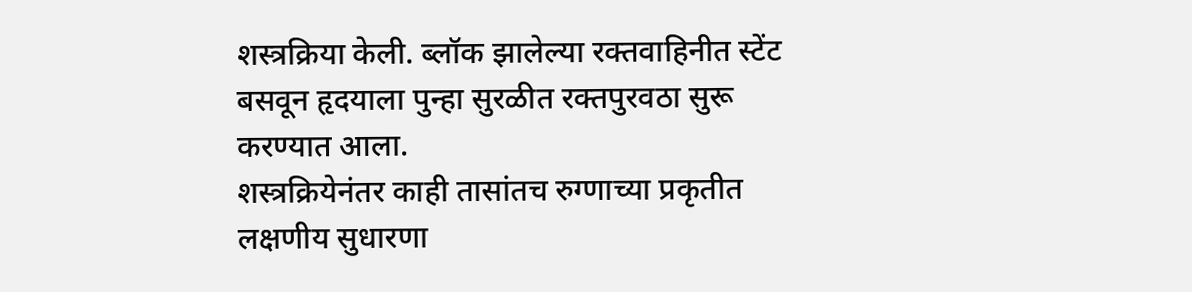शस्त्रक्रिया केली. ब्लॉक झालेल्या रक्तवाहिनीत स्टेंट बसवून हृदयाला पुन्हा सुरळीत रक्तपुरवठा सुरू करण्यात आला.
शस्त्रक्रियेनंतर काही तासांतच रुग्णाच्या प्रकृतीत लक्षणीय सुधारणा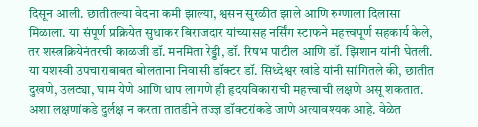दिसून आली. छातीतल्या वेदना कमी झाल्या, श्वसन सुरळीत झाले आणि रुग्णाला दिलासा मिळाला. या संपूर्ण प्रक्रियेत सुधाकर बिराजदार यांच्यासह नर्सिंग स्टाफने महत्त्वपूर्ण सहकार्य केले, तर शस्त्रक्रियेनंतरची काळजी डॉ. मनमिता रेड्डी, डॉ. रिषभ पाटील आणि डॉ. झिशान यांनी घेतली.
या यशस्वी उपचाराबाबत बोलताना निवासी डॉक्टर डॉ. सिध्देश्वर खांडे यांनी सांगितले की, छातीत दुखणे, उलट्या, घाम येणे आणि धाप लागणे ही हृदयविकाराची महत्त्वाची लक्षणे असू शकतात. अशा लक्षणांकडे दुर्लक्ष न करता तातडीने तज्ज्ञ डॉक्टरांकडे जाणे अत्यावश्यक आहे. वेळेत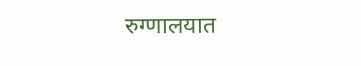रुग्णालयात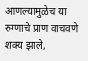आणल्यामुळेच या रुग्णाचे प्राण वाचवणे शक्य झाले,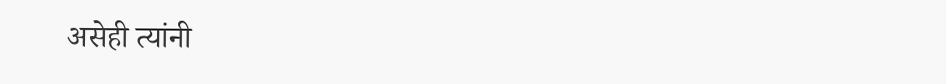असेही त्यांनी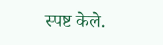स्पष्ट केले.